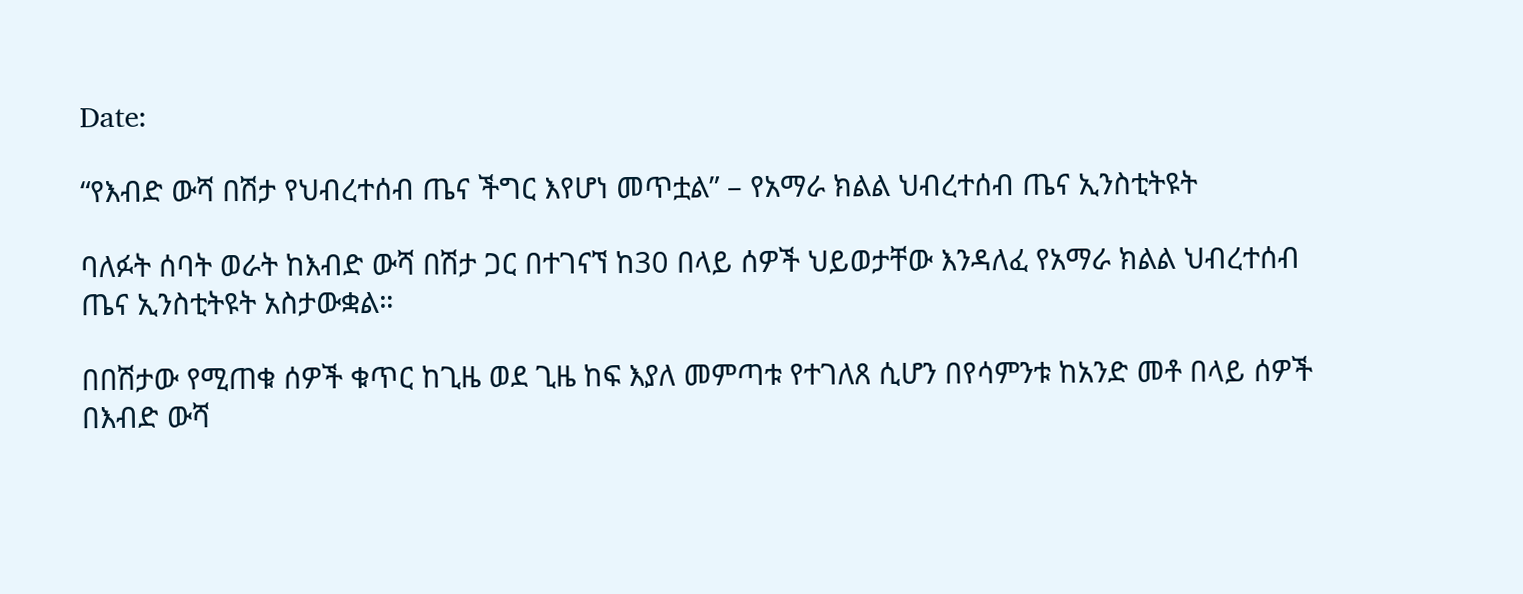Date:

“የእብድ ውሻ በሽታ የህብረተሰብ ጤና ችግር እየሆነ መጥቷል” – የአማራ ክልል ህብረተሰብ ጤና ኢንስቲትዩት

ባለፉት ሰባት ወራት ከእብድ ውሻ በሽታ ጋር በተገናኘ ከ30 በላይ ሰዎች ህይወታቸው እንዳለፈ የአማራ ክልል ህብረተሰብ ጤና ኢንስቲትዩት አስታውቋል።

በበሽታው የሚጠቁ ሰዎች ቁጥር ከጊዜ ወደ ጊዜ ከፍ እያለ መምጣቱ የተገለጸ ሲሆን በየሳምንቱ ከአንድ መቶ በላይ ሰዎች በእብድ ውሻ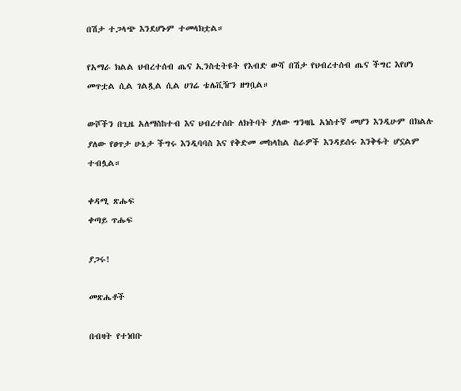በሽታ ተጋላጭ እንደሆኑም ተመላክቷል።

የአማራ ክልል ህብረተሰብ ጤና ኢንስቲትዩት የእብድ ውሻ በሽታ የህብረተሰብ ጤና ችግር እየሆነ መጥቷል ሲል ገልጿል ሲል ሀገሬ ቴሌቪዥን ዘግቧል።

ውሾችን በጊዜ አለማስከተብ እና ህብረተሰቡ ለክትባት ያለው ግንዛቤ አነስተኛ መሆን እንዲሁም በክልሉ ያለው የፀጥታ ሁኔታ ችግሩ እንዲባባስ እና የቅድመ መከላከል ስራዎች እንዳይሰሩ እንቅፋት ሆኗልም ተብሏል።

ቀዳሚ ጽሑፍ
ቀጣይ ጥሑፍ

ያጋሩ!

መጽሔቶች

በብዛት የተነበቡ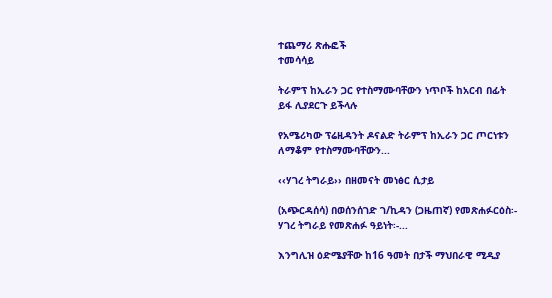ተጨማሪ ጽሑፎች
ተመሳሳይ

ትራምፕ ከኢራን ጋር የተስማሙባቸውን ነጥቦች ከአርብ በፊት ይፋ ሊያደርጉ ይችላሉ

የአሜሪካው ፕሬዚዳንት ዶናልድ ትራምፕ ከኢራን ጋር ጦርነቱን ለማቆም የተስማሙባቸውን...

‹‹ሃገረ ትግራይ›› በዘመናት መነፅር ሲታይ

(አጭርዳሰሳ) በወሰንሰገድ ገ/ኪዳን (ጋዜጠኛ) የመጽሐፉርዕስ፡- ሃገረ ትግራይ የመጽሐፉ ዓይነት፡-...

እንግሊዝ ዕድሜያቸው ከ16 ዓመት በታች ማህበራዊ ሚዲያ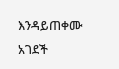እንዳይጠቀሙ አገደች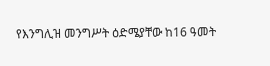የእንግሊዝ መንግሥት ዕድሜያቸው ከ16 ዓመት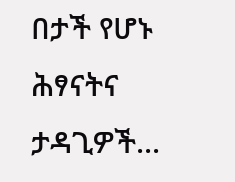በታች የሆኑ ሕፃናትና ታዳጊዎች...